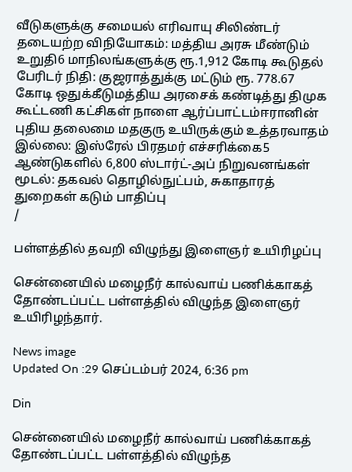வீடுகளுக்கு சமையல் எரிவாயு சிலிண்டர் தடையற்ற விநியோகம்: மத்திய அரசு மீண்டும் உறுதி6 மாநிலங்களுக்கு ரூ.1,912 கோடி கூடுதல் பேரிடர் நிதி: குஜராத்துக்கு மட்டும் ரூ. 778.67 கோடி ஒதுக்கீடுமத்திய அரசைக் கண்டித்து திமுக கூட்டணி கட்சிகள் நாளை ஆர்ப்பாட்டம்ஈரானின் புதிய தலைமை மதகுரு உயிருக்கும் உத்தரவாதம் இல்லை: இஸ்ரேல் பிரதமர் எச்சரிக்கை5 ஆண்டுகளில் 6,800 ஸ்டார்ட்-அப் நிறுவனங்கள் மூடல்: தகவல் தொழில்நுட்பம், சுகாதாரத் துறைகள் கடும் பாதிப்பு
/

பள்ளத்தில் தவறி விழுந்து இளைஞர் உயிரிழப்பு

சென்னையில் மழைநீர் கால்வாய் பணிக்காகத் தோண்டப்பட்ட பள்ளத்தில் விழுந்த இளைஞர் உயிரிழந்தார்.

News image
Updated On :29 செப்டம்பர் 2024, 6:36 pm

Din

சென்னையில் மழைநீர் கால்வாய் பணிக்காகத் தோண்டப்பட்ட பள்ளத்தில் விழுந்த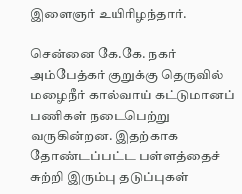இளைஞர் உயிரிழந்தார்.

சென்னை கே.கே. நகர் அம்பேத்கர் குறுக்கு தெருவில் மழைநீர் கால்வாய் கட்டுமானப் பணிகள் நடைபெற்று வருகின்றன. இதற்காக தோண்டப்பட்ட பள்ளத்தைச் சுற்றி இரும்பு தடுப்புகள்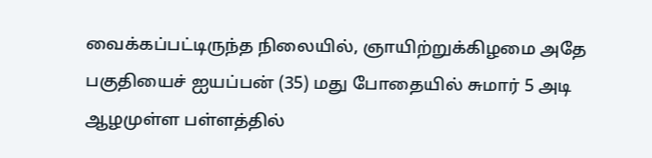வைக்கப்பட்டிருந்த நிலையில், ஞாயிற்றுக்கிழமை அதே பகுதியைச் ஐயப்பன் (35) மது போதையில் சுமார் 5 அடி ஆழமுள்ள பள்ளத்தில்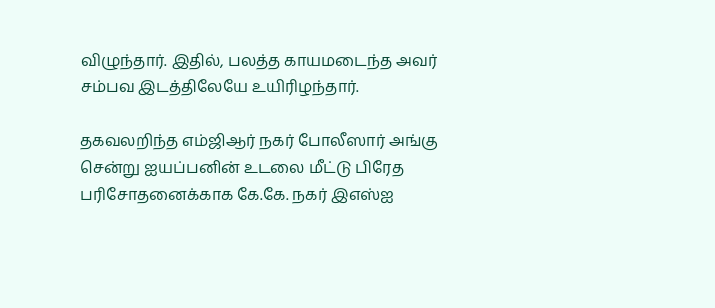விழுந்தார். இதில், பலத்த காயமடைந்த அவர் சம்பவ இடத்திலேயே உயிரிழந்தார்.

தகவலறிந்த எம்ஜிஆர் நகர் போலீஸார் அங்கு சென்று ஐயப்பனின் உடலை மீட்டு பிரேத பரிசோதனைக்காக கே.கே. நகர் இஎஸ்ஐ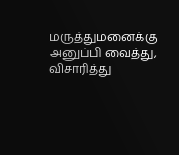மருத்துமனைக்கு அனுப்பி வைத்து, விசாரித்து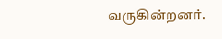வருகின்றனர்.